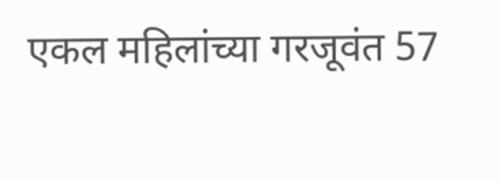एकल महिलांच्या गरजूवंत 57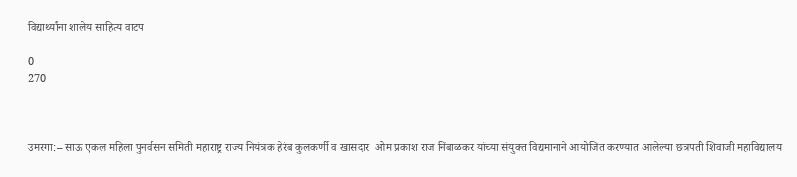विद्यार्थ्यांना शालेय साहित्य वाटप

0
270



उमरगा:– साऊ एकल महिला पुनर्वसन समिती महाराष्ट्र राज्य नियंत्रक हेरंब कुलकर्णी व खासदार  ओम प्रकाश राज निंबाळकर यांच्या संयुक्त विद्यमानाने आयोजित करण्यात आलेल्या छत्रपती शिवाजी महाविद्यालय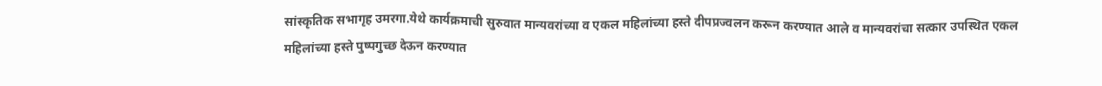सांस्कृतिक सभागृह उमरगा.येथे कार्यक्रमाची सुरुवात मान्यवरांच्या व एकल महिलांच्या हस्ते दीपप्रज्वलन करून करण्यात आले व मान्यवरांचा सत्कार उपस्थित एकल महिलांच्या हस्ते पुष्पगुच्छ देऊन करण्यात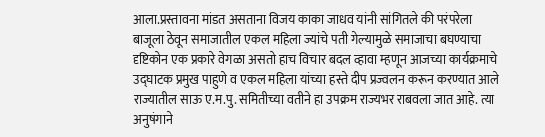आला.प्रस्तावना मांडत असताना विजय काका जाधव यांनी सांगितले की परंपरेला बाजूला ठेवून समाजातील एकल महिला ज्यांचे पती गेल्यामुळे समाजाचा बघण्याचा दृष्टिकोन एक प्रकारे वेगळा असतो हाच विचार बदल व्हावा म्हणून आजच्या कार्यक्रमाचे उद्घाटक प्रमुख पाहुणे व एकल महिला यांच्या हस्ते दीप प्रज्वलन करून करण्यात आले राज्यातील साऊ ए.म.पु. समितीच्या वतीने हा उपक्रम राज्यभर राबवला जात आहे. त्या अनुषंगाने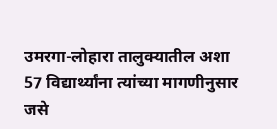उमरगा-लोहारा तालुक्यातील अशा 57 विद्यार्थ्यांना त्यांच्या मागणीनुसार जसे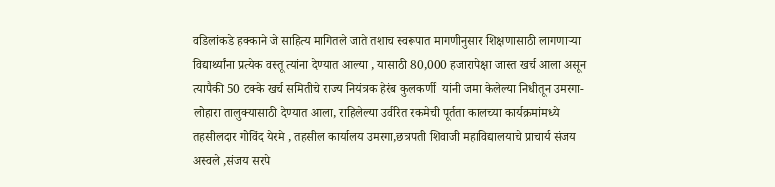वडिलांकडे हक्काने जे साहित्य मागितले जाते तशाच स्वरूपात मागणीनुसार शिक्षणासाठी लागणाऱ्या विद्यार्थ्यांना प्रत्येक वस्तू त्यांना देण्यात आल्या , यासाठी 80,000 हजारापेक्षा जास्त खर्च आला असून त्यापैकी 50 टक्के खर्च समितीचे राज्य नियंत्रक हेरंब कुलकर्णी  यांनी जमा केलेल्या निधीतून उमरगा-लोहारा तालुक्यासाठी देण्यात आला, राहिलेल्या उर्वरित रकमेची पूर्तता कालच्या कार्यक्रमांमध्ये  तहसीलदार गोविंद येरमे , तहसील कार्यालय उमरगा,छत्रपती शिवाजी महाविद्यालयाचे प्राचार्य संजय अस्वले ,संजय सरपे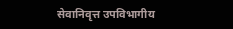सेवानिवृत्त उपविभागीय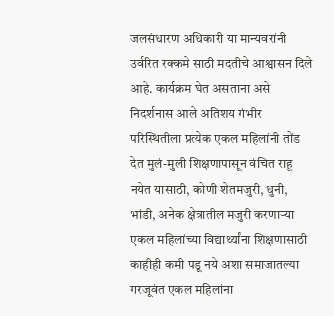जलसंधारण अधिकारी या मान्यवरांनी उर्वरित रक्कमे साठी मदतीचे आश्वासन दिले आहे. कार्यक्रम घेत असताना असे निदर्शनास आले अतिशय गंभीर परिस्थितीला प्रत्येक एकल महिलांनी तोंड देत मुलं-मुली शिक्षणापासून वंचित राहू नयेत यासाठी, कोणी शेतमजुरी, धुनी, भांडी, अनेक क्षेत्रातील मजुरी करणाऱ्या एकल महिलांच्या विद्यार्थ्यांना शिक्षणासाठी काहीही कमी पडू नये अशा समाजातल्या गरजूवंत एकल महिलांना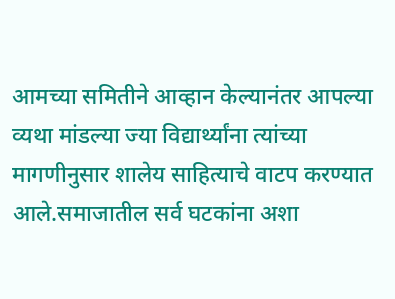आमच्या समितीने आव्हान केल्यानंतर आपल्या व्यथा मांडल्या ज्या विद्यार्थ्यांना त्यांच्या मागणीनुसार शालेय साहित्याचे वाटप करण्यात आले.समाजातील सर्व घटकांना अशा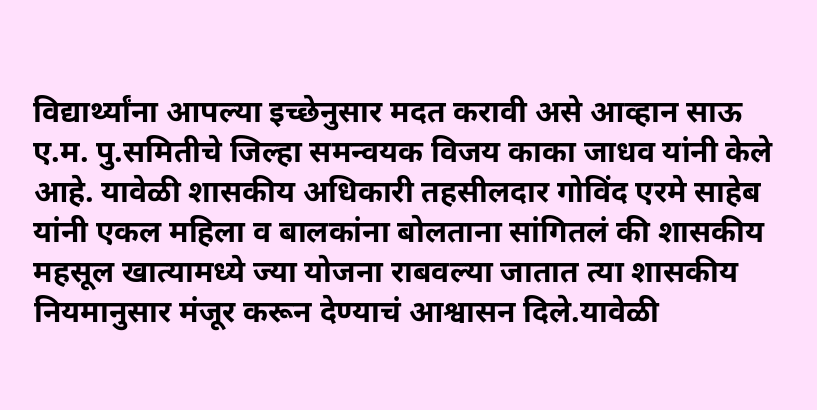विद्यार्थ्यांना आपल्या इच्छेनुसार मदत करावी असे आव्हान साऊ ए.म. पु.समितीचे जिल्हा समन्वयक विजय काका जाधव यांनी केले आहे. यावेळी शासकीय अधिकारी तहसीलदार गोविंद एरमे साहेब यांनी एकल महिला व बालकांना बोलताना सांगितलं की शासकीय महसूल खात्यामध्ये ज्या योजना राबवल्या जातात त्या शासकीय नियमानुसार मंजूर करून देण्याचं आश्वासन दिले.यावेळी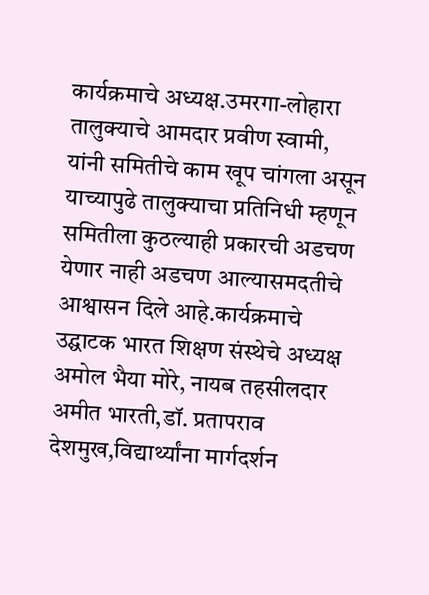कार्यक्रमाचे अध्यक्ष.उमरगा-लोहारा तालुक्याचे आमदार प्रवीण स्वामी, यांनी समितीचे काम खूप चांगला असून याच्यापुढे तालुक्याचा प्रतिनिधी म्हणून समितीला कुठल्याही प्रकारची अडचण येणार नाही अडचण आल्यासमदतीचे आश्वासन दिले आहे.कार्यक्रमाचे उद्घाटक भारत शिक्षण संस्थेचे अध्यक्ष अमोल भैया मोरे, नायब तहसीलदार अमीत भारती,डॉ. प्रतापराव देशमुख,विद्यार्थ्यांना मार्गदर्शन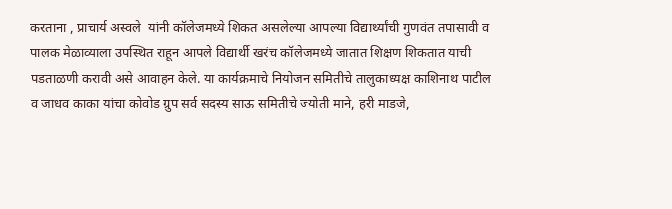करताना , प्राचार्य अस्वले  यांनी कॉलेजमध्ये शिकत असलेल्या आपल्या विद्यार्थ्यांची गुणवंत तपासावी व पालक मेळाव्याला उपस्थित राहून आपले विद्यार्थी खरंच कॉलेजमध्ये जातात शिक्षण शिकतात याची पडताळणी करावी असे आवाहन केले. या कार्यक्रमाचे नियोजन समितीचे तालुकाध्यक्ष काशिनाथ पाटील व जाधव काका यांचा कोवोड ग्रुप सर्व सदस्य साऊ समितीचे ज्योती माने, हरी माडजे,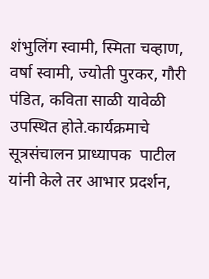शंभुलिंग स्वामी, स्मिता चव्हाण, वर्षा स्वामी, ज्योती पुरकर, गौरी पंडित, कविता साळी यावेळी उपस्थित होते.कार्यक्रमाचे सूत्रसंचालन प्राध्यापक  पाटील यांनी केले तर आभार प्रदर्शन,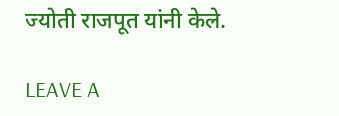ज्योती राजपूत यांनी केले.

LEAVE A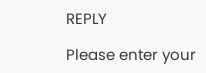REPLY

Please enter your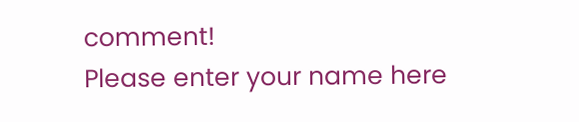comment!
Please enter your name here